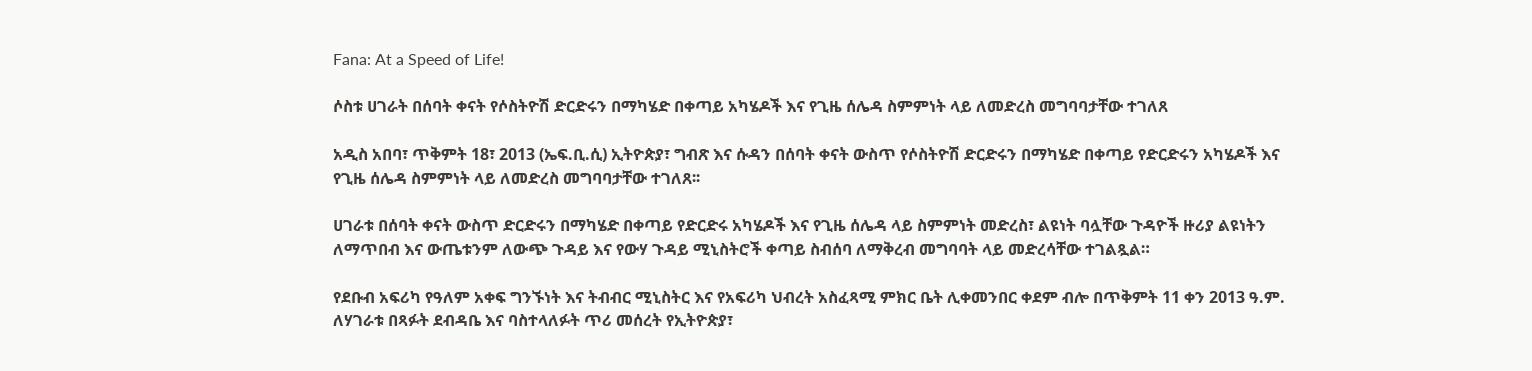Fana: At a Speed of Life!

ሶስቱ ሀገራት በሰባት ቀናት የሶስትዮሽ ድርድሩን በማካሄድ በቀጣይ አካሄዶች እና የጊዜ ሰሌዳ ስምምነት ላይ ለመድረስ መግባባታቸው ተገለጸ

አዲስ አበባ፣ ጥቅምት 18፣ 2013 (ኤፍ.ቢ.ሲ) ኢትዮጵያ፣ ግብጽ እና ሱዳን በሰባት ቀናት ውስጥ የሶስትዮሽ ድርድሩን በማካሄድ በቀጣይ የድርድሩን አካሄዶች እና የጊዜ ሰሌዳ ስምምነት ላይ ለመድረስ መግባባታቸው ተገለጸ፡፡

ሀገራቱ በሰባት ቀናት ውስጥ ድርድሩን በማካሄድ በቀጣይ የድርድሩ አካሄዶች እና የጊዜ ሰሌዳ ላይ ስምምነት መድረስ፣ ልዩነት ባሏቸው ጉዳዮች ዙሪያ ልዩነትን ለማጥበብ እና ውጤቱንም ለውጭ ጉዳይ እና የውሃ ጉዳይ ሚኒስትሮች ቀጣይ ስብሰባ ለማቅረብ መግባባት ላይ መድረሳቸው ተገልጿል።

የደቡብ አፍሪካ የዓለም አቀፍ ግንኙነት እና ትብብር ሚኒስትር እና የአፍሪካ ህብረት አስፈጻሚ ምክር ቤት ሊቀመንበር ቀደም ብሎ በጥቅምት 11 ቀን 2013 ዓ.ም. ለሃገራቱ በጻፉት ደብዳቤ እና ባስተላለፉት ጥሪ መሰረት የኢትዮጵያ፣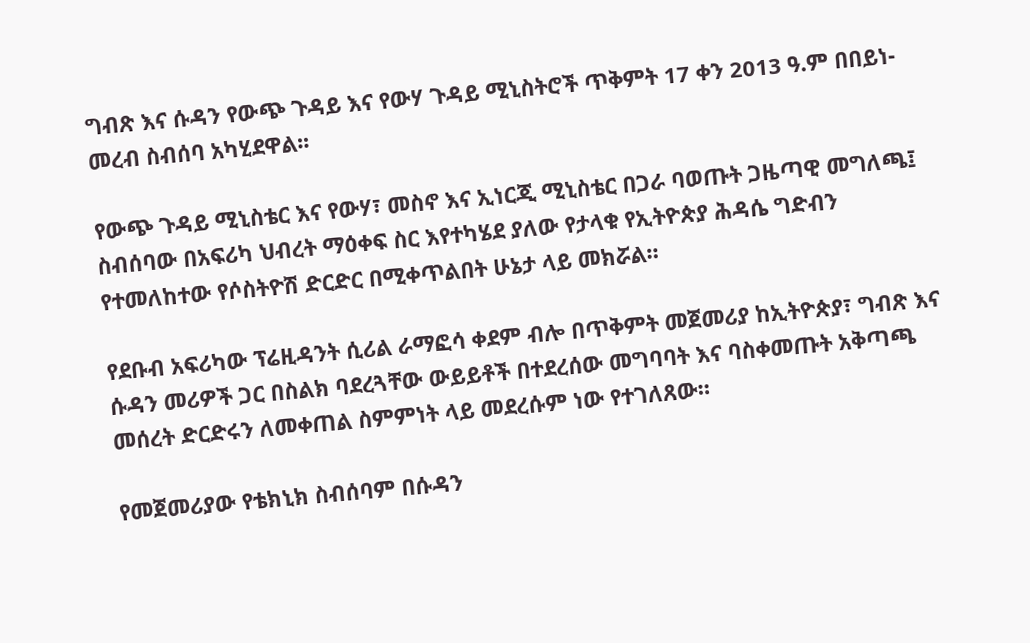ግብጽ እና ሱዳን የውጭ ጉዳይ እና የውሃ ጉዳይ ሚኒስትሮች ጥቅምት 17 ቀን 2013 ዓ.ም በበይነ-መረብ ስብሰባ አካሂደዋል፡፡

የውጭ ጉዳይ ሚኒስቴር እና የውሃ፣ መስኖ እና ኢነርጂ ሚኒስቴር በጋራ ባወጡት ጋዜጣዊ መግለጫ፤ ስብሰባው በአፍሪካ ህብረት ማዕቀፍ ስር እየተካሄደ ያለው የታላቁ የኢትዮጵያ ሕዳሴ ግድብን የተመለከተው የሶስትዮሽ ድርድር በሚቀጥልበት ሁኔታ ላይ መክሯል።

የደቡብ አፍሪካው ፕሬዚዳንት ሲሪል ራማፎሳ ቀደም ብሎ በጥቅምት መጀመሪያ ከኢትዮጵያ፣ ግብጽ እና ሱዳን መሪዎች ጋር በስልክ ባደረጓቸው ውይይቶች በተደረሰው መግባባት እና ባስቀመጡት አቅጣጫ መሰረት ድርድሩን ለመቀጠል ስምምነት ላይ መደረሱም ነው የተገለጸው።

የመጀመሪያው የቴክኒክ ስብሰባም በሱዳን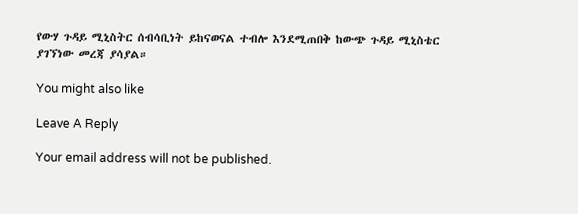የውሃ ጉዳይ ሚኒስትር ሰብሳቢነት ይከናወናል ተብሎ እንደሚጠበቅ ከውጭ ጉዳይ ሚኒስቴር ያገኘነው መረጃ ያሳያል።

You might also like

Leave A Reply

Your email address will not be published.